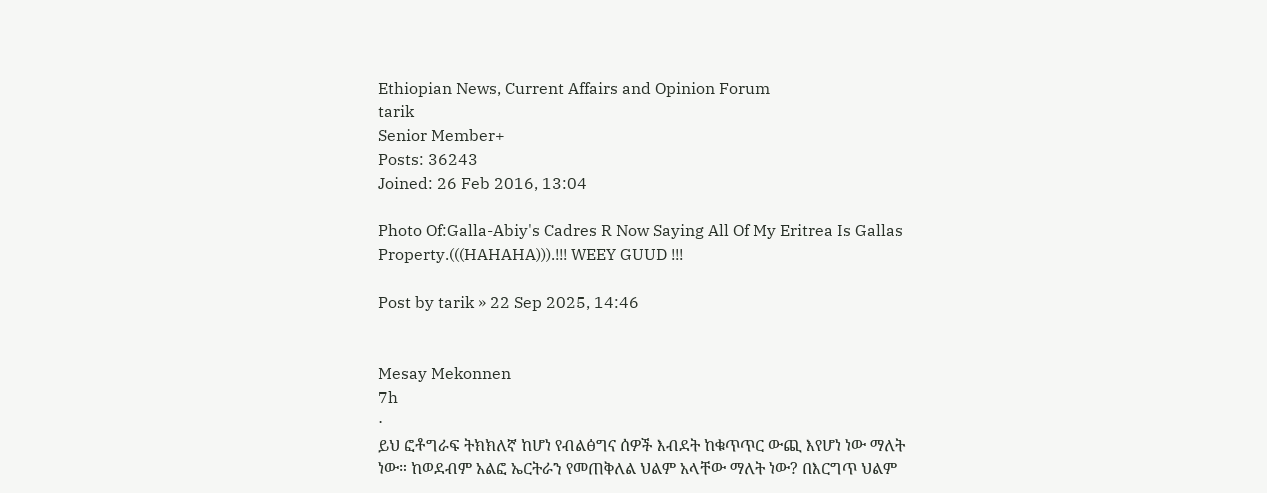Ethiopian News, Current Affairs and Opinion Forum
tarik
Senior Member+
Posts: 36243
Joined: 26 Feb 2016, 13:04

Photo Of:Galla-Abiy's Cadres R Now Saying All Of My Eritrea Is Gallas Property.(((HAHAHA))).!!! WEEY GUUD !!!

Post by tarik » 22 Sep 2025, 14:46


Mesay Mekonnen
7h
·
ይህ ፎቶግራፍ ትክክለኛ ከሆነ የብልፅግና ሰዎች እብደት ከቁጥጥር ውጪ እየሆነ ነው ማለት ነው። ከወደብም አልፎ ኤርትራን የመጠቅለል ህልም አላቸው ማለት ነው? በእርግጥ ህልም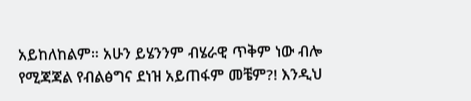አይከለከልም። አሁን ይሄንንም ብሄራዊ ጥቅም ነው ብሎ የሚጃጃል የብልፅግና ደነዝ አይጠፋም መቼም?! እንዲህ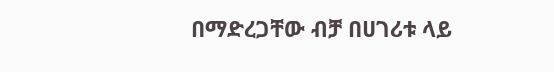በማድረጋቸው ብቻ በሀገሪቱ ላይ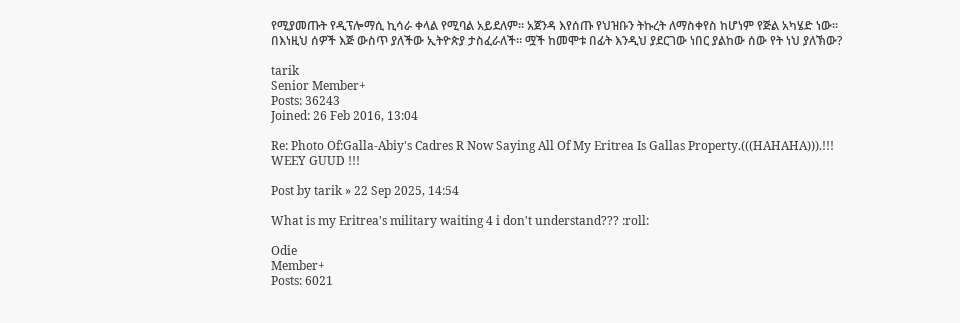የሚያመጡት የዲፕሎማሲ ኪሳራ ቀላል የሚባል አይደለም። አጀንዳ እየሰጡ የህዝቡን ትኩረት ለማስቀየስ ከሆነም የጅል አካሄድ ነው። በእነዚህ ሰዎች እጅ ውስጥ ያለችው ኢትዮጵያ ታስፈራለች። ሟች ከመሞቱ በፊት እንዲህ ያደርገው ነበር ያልከው ሰው የት ነህ ያለኽው?

tarik
Senior Member+
Posts: 36243
Joined: 26 Feb 2016, 13:04

Re: Photo Of:Galla-Abiy's Cadres R Now Saying All Of My Eritrea Is Gallas Property.(((HAHAHA))).!!! WEEY GUUD !!!

Post by tarik » 22 Sep 2025, 14:54

What is my Eritrea's military waiting 4 i don't understand??? :roll:

Odie
Member+
Posts: 6021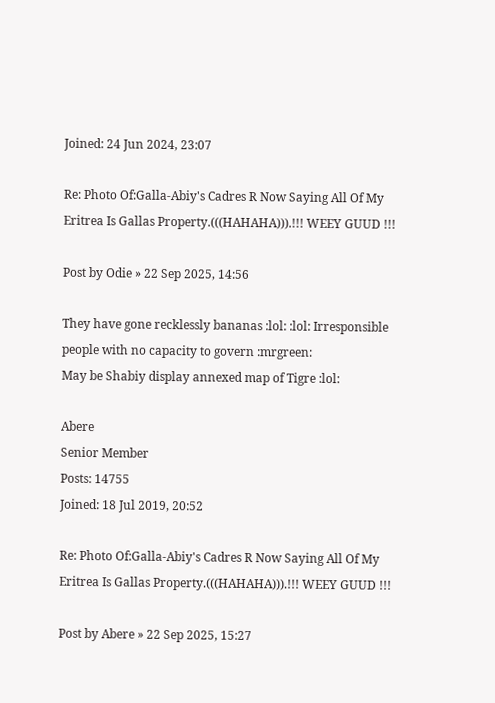Joined: 24 Jun 2024, 23:07

Re: Photo Of:Galla-Abiy's Cadres R Now Saying All Of My Eritrea Is Gallas Property.(((HAHAHA))).!!! WEEY GUUD !!!

Post by Odie » 22 Sep 2025, 14:56

They have gone recklessly bananas :lol: :lol: Irresponsible people with no capacity to govern :mrgreen:
May be Shabiy display annexed map of Tigre :lol:

Abere
Senior Member
Posts: 14755
Joined: 18 Jul 2019, 20:52

Re: Photo Of:Galla-Abiy's Cadres R Now Saying All Of My Eritrea Is Gallas Property.(((HAHAHA))).!!! WEEY GUUD !!!

Post by Abere » 22 Sep 2025, 15:27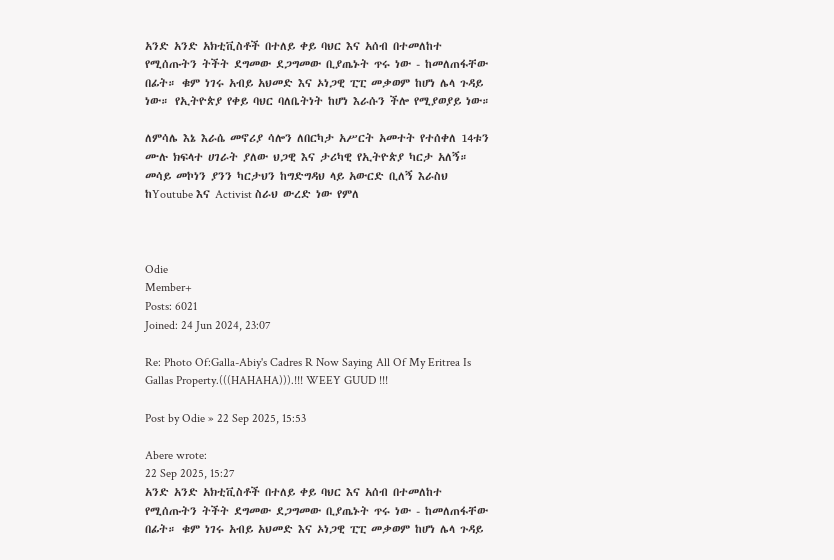አንድ አንድ አክቲቪስቶች በተለይ ቀይ ባህር እና አሰብ በተመለከተ የሚሰጡትን ትችት ደግመው ደጋግመው ቢያጤኑት ጥሩ ነው - ከመለጠፋቸው በፊት። ቁም ነገሩ አብይ አህመድ እና ኦነጋዊ ፒፒ መቃወም ከሆነ ሌላ ጉዳይ ነው። የኢትዮጵያ የቀይ ባህር ባለቤትነት ከሆነ እራሱን ችሎ የሚያወያይ ነው።

ለምሳሌ እኔ እራሴ መኖሪያ ሳሎን ለበርካታ አሥርት አመተት የተሰቀለ 14ቱን ሙሉ ክፍላተ ሀገራት ያለው ህጋዊ እና ታሪካዊ የኢትዮጵያ ካርታ አለኝ። መሳይ መኮነን ያንን ካርታህን ከግድግዳህ ላይ አውርድ ቢለኝ እራስህ ከYoutube እና Activist ስራህ ውረድ ነው የምለ



Odie
Member+
Posts: 6021
Joined: 24 Jun 2024, 23:07

Re: Photo Of:Galla-Abiy's Cadres R Now Saying All Of My Eritrea Is Gallas Property.(((HAHAHA))).!!! WEEY GUUD !!!

Post by Odie » 22 Sep 2025, 15:53

Abere wrote:
22 Sep 2025, 15:27
አንድ አንድ አክቲቪስቶች በተለይ ቀይ ባህር እና አሰብ በተመለከተ የሚሰጡትን ትችት ደግመው ደጋግመው ቢያጤኑት ጥሩ ነው - ከመለጠፋቸው በፊት። ቁም ነገሩ አብይ አህመድ እና ኦነጋዊ ፒፒ መቃወም ከሆነ ሌላ ጉዳይ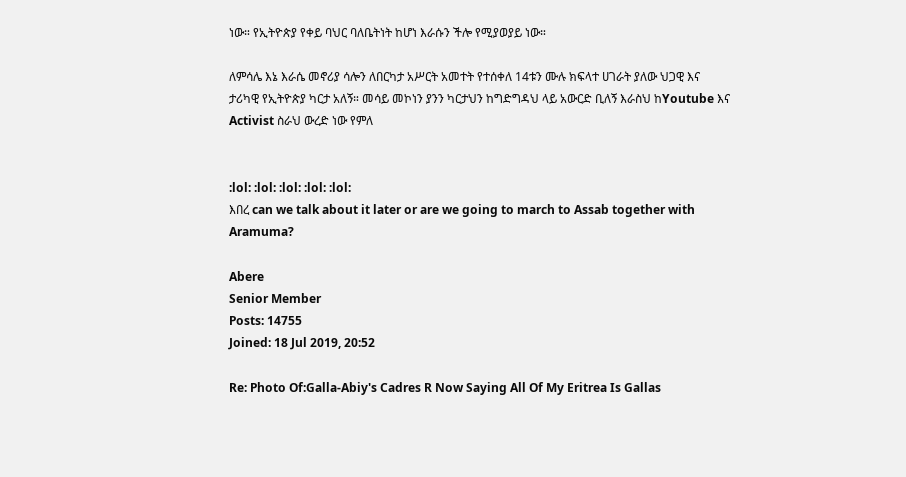ነው። የኢትዮጵያ የቀይ ባህር ባለቤትነት ከሆነ እራሱን ችሎ የሚያወያይ ነው።

ለምሳሌ እኔ እራሴ መኖሪያ ሳሎን ለበርካታ አሥርት አመተት የተሰቀለ 14ቱን ሙሉ ክፍላተ ሀገራት ያለው ህጋዊ እና ታሪካዊ የኢትዮጵያ ካርታ አለኝ። መሳይ መኮነን ያንን ካርታህን ከግድግዳህ ላይ አውርድ ቢለኝ እራስህ ከYoutube እና Activist ስራህ ውረድ ነው የምለ


:lol: :lol: :lol: :lol: :lol:
እበረ can we talk about it later or are we going to march to Assab together with Aramuma?

Abere
Senior Member
Posts: 14755
Joined: 18 Jul 2019, 20:52

Re: Photo Of:Galla-Abiy's Cadres R Now Saying All Of My Eritrea Is Gallas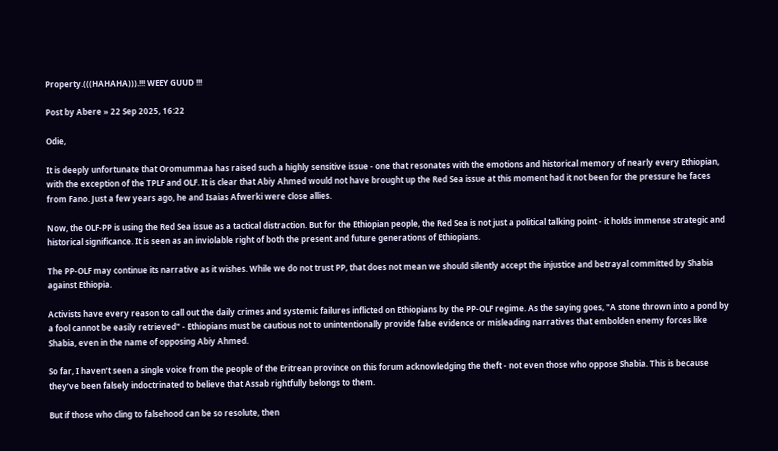Property.(((HAHAHA))).!!! WEEY GUUD !!!

Post by Abere » 22 Sep 2025, 16:22

Odie,

It is deeply unfortunate that Oromummaa has raised such a highly sensitive issue - one that resonates with the emotions and historical memory of nearly every Ethiopian, with the exception of the TPLF and OLF. It is clear that Abiy Ahmed would not have brought up the Red Sea issue at this moment had it not been for the pressure he faces from Fano. Just a few years ago, he and Isaias Afwerki were close allies.

Now, the OLF-PP is using the Red Sea issue as a tactical distraction. But for the Ethiopian people, the Red Sea is not just a political talking point - it holds immense strategic and historical significance. It is seen as an inviolable right of both the present and future generations of Ethiopians.

The PP-OLF may continue its narrative as it wishes. While we do not trust PP, that does not mean we should silently accept the injustice and betrayal committed by Shabia against Ethiopia.

Activists have every reason to call out the daily crimes and systemic failures inflicted on Ethiopians by the PP-OLF regime. As the saying goes, "A stone thrown into a pond by a fool cannot be easily retrieved" - Ethiopians must be cautious not to unintentionally provide false evidence or misleading narratives that embolden enemy forces like Shabia, even in the name of opposing Abiy Ahmed.

So far, I haven’t seen a single voice from the people of the Eritrean province on this forum acknowledging the theft - not even those who oppose Shabia. This is because they’ve been falsely indoctrinated to believe that Assab rightfully belongs to them.

But if those who cling to falsehood can be so resolute, then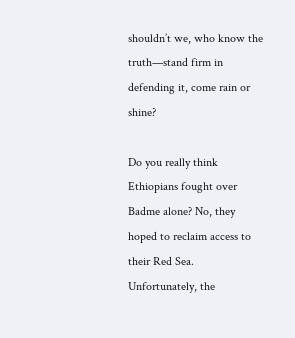shouldn’t we, who know the truth—stand firm in defending it, come rain or shine?

Do you really think Ethiopians fought over Badme alone? No, they hoped to reclaim access to their Red Sea. Unfortunately, the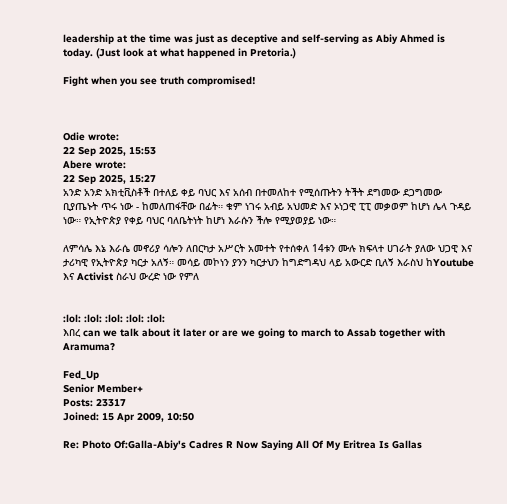leadership at the time was just as deceptive and self-serving as Abiy Ahmed is today. (Just look at what happened in Pretoria.)

Fight when you see truth compromised!



Odie wrote:
22 Sep 2025, 15:53
Abere wrote:
22 Sep 2025, 15:27
አንድ አንድ አክቲቪስቶች በተለይ ቀይ ባህር እና አሰብ በተመለከተ የሚሰጡትን ትችት ደግመው ደጋግመው ቢያጤኑት ጥሩ ነው - ከመለጠፋቸው በፊት። ቁም ነገሩ አብይ አህመድ እና ኦነጋዊ ፒፒ መቃወም ከሆነ ሌላ ጉዳይ ነው። የኢትዮጵያ የቀይ ባህር ባለቤትነት ከሆነ እራሱን ችሎ የሚያወያይ ነው።

ለምሳሌ እኔ እራሴ መኖሪያ ሳሎን ለበርካታ አሥርት አመተት የተሰቀለ 14ቱን ሙሉ ክፍላተ ሀገራት ያለው ህጋዊ እና ታሪካዊ የኢትዮጵያ ካርታ አለኝ። መሳይ መኮነን ያንን ካርታህን ከግድግዳህ ላይ አውርድ ቢለኝ እራስህ ከYoutube እና Activist ስራህ ውረድ ነው የምለ


:lol: :lol: :lol: :lol: :lol:
እበረ can we talk about it later or are we going to march to Assab together with Aramuma?

Fed_Up
Senior Member+
Posts: 23317
Joined: 15 Apr 2009, 10:50

Re: Photo Of:Galla-Abiy's Cadres R Now Saying All Of My Eritrea Is Gallas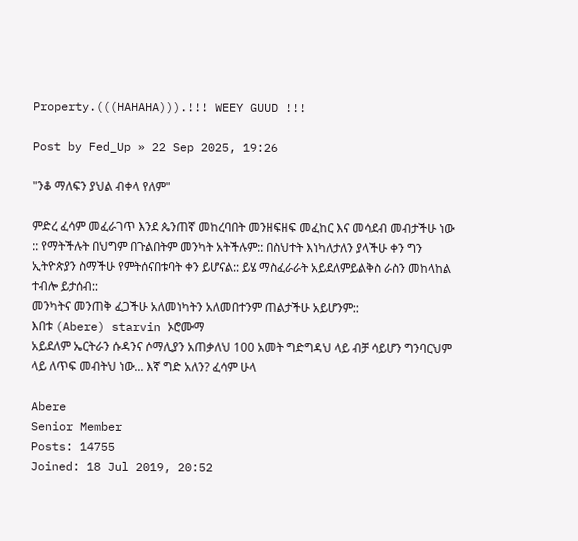Property.(((HAHAHA))).!!! WEEY GUUD !!!

Post by Fed_Up » 22 Sep 2025, 19:26

"ንቆ ማለፍን ያህል ብቀላ የለም"

ምድረ ፈሳም መፈራገጥ እንደ ጴንጠኛ መከረባበት መንዘፍዘፍ መፈከር እና መሳደብ መብታችሁ ነው :: የማትችሉት በህግም በጉልበትም መንካት አትችሉም:: በስህተት እነካለታለን ያላችሁ ቀን ግን ኢትዮጵያን ስማችሁ የምትሰናበቱባት ቀን ይሆናል:: ይሄ ማስፈራራት አይደለምይልቅስ ራስን መከላከል ተብሎ ይታሰብ::
መንካትና መንጠቅ ፈጋችሁ አለመነካትን አለመበተንም ጠልታችሁ አይሆንም::
እበቱ (Abere) starvin ኦሮሙማ
አይደለም ኤርትራን ሱዳንና ሶማሊያን አጠቃለህ 100 አመት ግድግዳህ ላይ ብቻ ሳይሆን ግንባርህም ላይ ለጥፍ መብትህ ነው... እኛ ግድ አለን? ፈሳም ሁላ

Abere
Senior Member
Posts: 14755
Joined: 18 Jul 2019, 20:52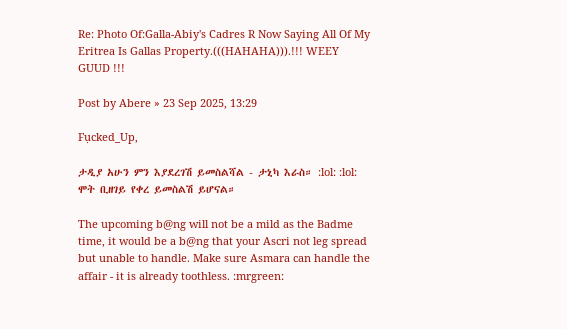Re: Photo Of:Galla-Abiy's Cadres R Now Saying All Of My Eritrea Is Gallas Property.(((HAHAHA))).!!! WEEY GUUD !!!

Post by Abere » 23 Sep 2025, 13:29

Fụcked_Up,

ታዲያ አሁን ምን እያደረገሽ ይመስልሻል - ታኒካ እራስ። :lol: :lol: ሞት ቢዘገይ የቀረ ይመስልሽ ይሆናል።

The upcoming b@ng will not be a mild as the Badme time, it would be a b@ng that your Ascri not leg spread but unable to handle. Make sure Asmara can handle the affair - it is already toothless. :mrgreen: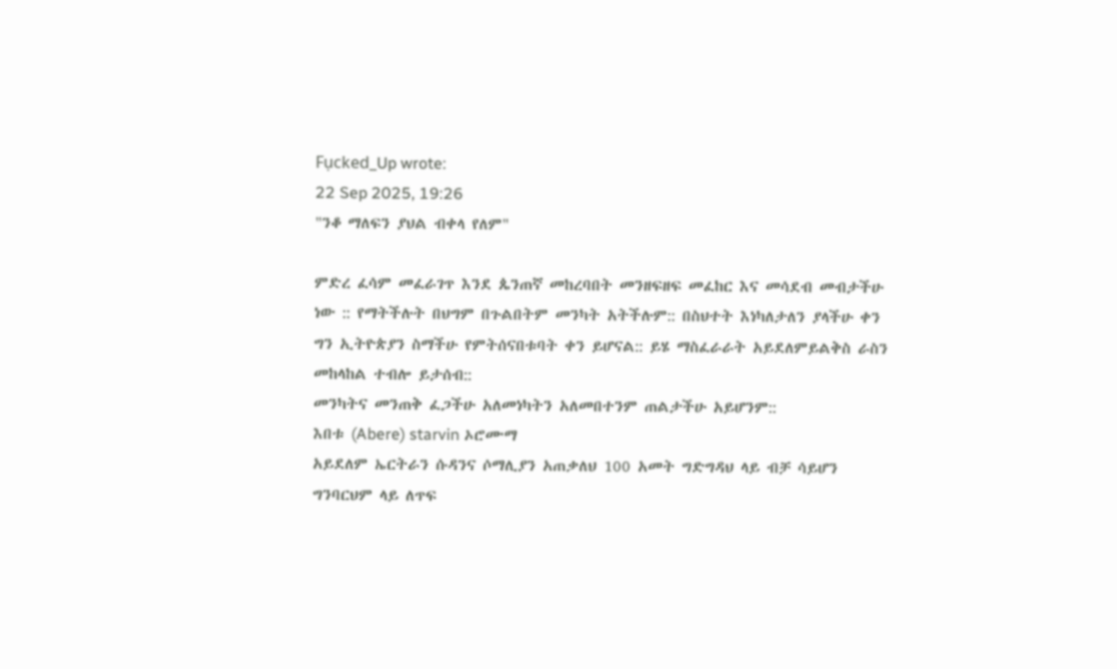Fụcked_Up wrote:
22 Sep 2025, 19:26
"ንቆ ማለፍን ያህል ብቀላ የለም"

ምድረ ፈሳም መፈራገጥ እንደ ጴንጠኛ መከረባበት መንዘፍዘፍ መፈከር እና መሳደብ መብታችሁ ነው :: የማትችሉት በህግም በጉልበትም መንካት አትችሉም:: በስህተት እነካለታለን ያላችሁ ቀን ግን ኢትዮጵያን ስማችሁ የምትሰናበቱባት ቀን ይሆናል:: ይሄ ማስፈራራት አይደለምይልቅስ ራስን መከላከል ተብሎ ይታሰብ::
መንካትና መንጠቅ ፈጋችሁ አለመነካትን አለመበተንም ጠልታችሁ አይሆንም::
እበቱ (Abere) starvin ኦሮሙማ
አይደለም ኤርትራን ሱዳንና ሶማሊያን አጠቃለህ 100 አመት ግድግዳህ ላይ ብቻ ሳይሆን ግንባርህም ላይ ለጥፍ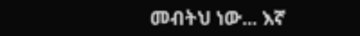መብትህ ነው... እኛ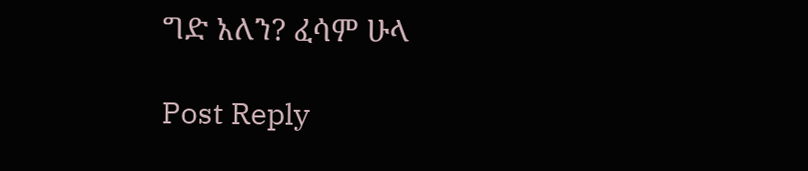ግድ አለን? ፈሳም ሁላ

Post Reply